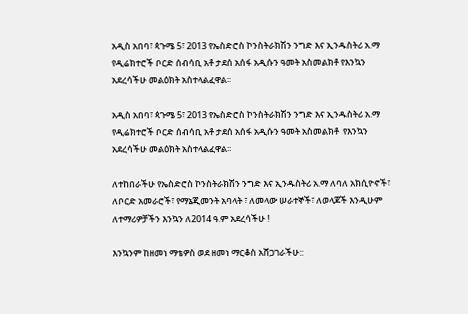አዲስ አበባ፣ ጳጉሜ 5፣ 2013 የኤስድሮስ ኮንስትራክሽን ንግድ እና ኢንዱስትሪ አ.ማ የዲሬክተሮች ቦርድ ሰብሳቢ አቶ ታደሰ አሰፋ አዲሱን ዓመት አስመልክቶ የእንኳን አደረሳችሁ መልዕክት አስተላልፈዋል፡፡

አዲስ አበባ፣ ጳጉሜ 5፣ 2013 የኤስድሮስ ኮንስትራክሽን ንግድ እና ኢንዱስትሪ አ.ማ የዲሬክተሮች ቦርድ ሰብሳቢ አቶ ታደሰ አሰፋ አዲሱን ዓመት አስመልክቶ  የእንኳን አደረሳችሁ መልዕክት አስተላልፈዋል፡፡

ለተከበራችሁ የኤስድሮስ ኮንስትራክሽን ንግድ እና ኢንዱስትሪ አ.ማ ለባለ አክሲዮኖች፣ ለቦርድ አመራሮች፣ የማኔጂመንት አባላት ፣ ለመላው ሠራተኞች፣ ለወላጆች እንዲሁም ለተማሪዎቻችን እንኳን ለ2014 ዓ.ም አደረሳችሁ !

እንኳንም ከዘመነ ማቴዎስ ወደ ዘመነ ማርቆስ አሸጋገራችሁ::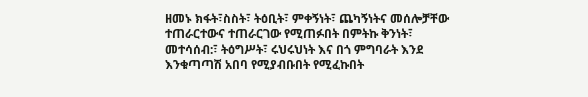ዘመኑ ክፋት፣ስስት፣ ትዕቢት፣ ምቀኝነት፣ ጨካኝነትና መሰሎቻቸው ተጠራርተውና ተጠራርገው የሚጠፉበት በምትኩ ቅንነት፣ መተሳሰብ:፣ ትዕግሥት፣ ሩህሩህነት እና በጎ ምግባራት እንደ እንቁጣጣሽ አበባ የሚያብቡበት የሚፈኩበት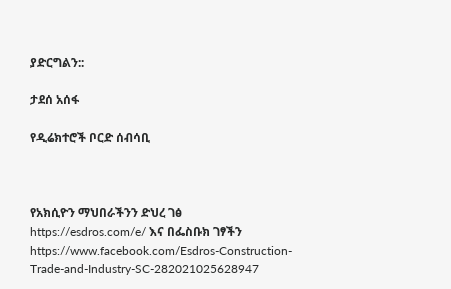ያድርግልን::

ታደሰ አሰፋ

የዲሬክተሮች ቦርድ ሰብሳቢ



የአክሲዮን ማህበራችንን ድህረ ገፅ https://esdros.com/e/ እና በፌስቡክ ገፃችን https://www.facebook.com/Esdros-Construction-Trade-and-Industry-SC-282021025628947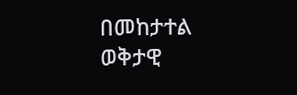በመከታተል ወቅታዊ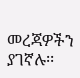መረጃዎችን ያገኛሉ፡፡